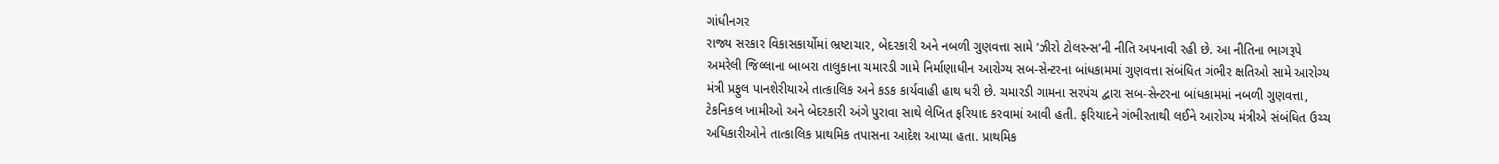ગાંધીનગર
રાજ્ય સરકાર વિકાસકાર્યોમાં ભ્રષ્ટાચાર, બેદરકારી અને નબળી ગુણવત્તા સામે ‘ઝીરો ટોલરન્સ’ની નીતિ અપનાવી રહી છે. આ નીતિના ભાગરૂપે અમરેલી જિલ્લાના બાબરા તાલુકાના ચમારડી ગામે નિર્માણાધીન આરોગ્ય સબ-સેન્ટરના બાંધકામમાં ગુણવત્તા સંબંધિત ગંભીર ક્ષતિઓ સામે આરોગ્ય મંત્રી પ્રફુલ પાનશેરીયાએ તાત્કાલિક અને કડક કાર્યવાહી હાથ ધરી છે. ચમારડી ગામના સરપંચ દ્વારા સબ-સેન્ટરના બાંધકામમાં નબળી ગુણવત્તા, ટેકનિકલ ખામીઓ અને બેદરકારી અંગે પુરાવા સાથે લેખિત ફરિયાદ કરવામાં આવી હતી. ફરિયાદને ગંભીરતાથી લઈને આરોગ્ય મંત્રીએ સંબંધિત ઉચ્ચ અધિકારીઓને તાત્કાલિક પ્રાથમિક તપાસના આદેશ આપ્યા હતા. પ્રાથમિક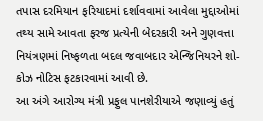તપાસ દરમિયાન ફરિયાદમાં દર્શાવવામાં આવેલા મુદ્દાઓમાં તથ્ય સામે આવતા ફરજ પ્રત્યેની બેદરકારી અને ગુણવત્તા નિયંત્રણમાં નિષ્ફળતા બદલ જવાબદાર એન્જિનિયરને શો-કોઝ નોટિસ ફટકારવામાં આવી છે.
આ અંગે આરોગ્ય મંત્રી પ્રફુલ પાનશેરીયાએ જણાવ્યું હતું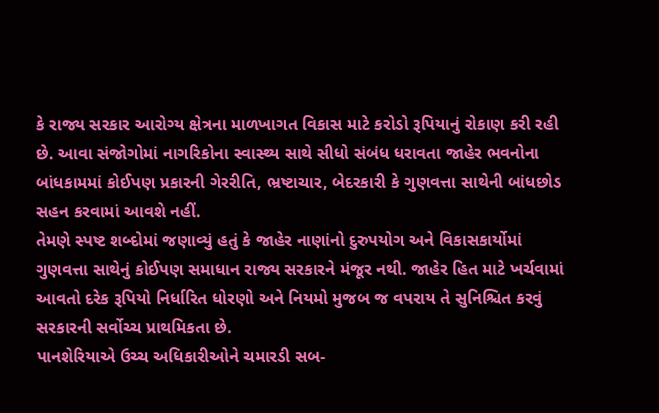કે રાજ્ય સરકાર આરોગ્ય ક્ષેત્રના માળખાગત વિકાસ માટે કરોડો રૂપિયાનું રોકાણ કરી રહી છે. આવા સંજોગોમાં નાગરિકોના સ્વાસ્થ્ય સાથે સીધો સંબંધ ધરાવતા જાહેર ભવનોના બાંધકામમાં કોઈપણ પ્રકારની ગેરરીતિ, ભ્રષ્ટાચાર, બેદરકારી કે ગુણવત્તા સાથેની બાંધછોડ સહન કરવામાં આવશે નહીં.
તેમણે સ્પષ્ટ શબ્દોમાં જણાવ્યું હતું કે જાહેર નાણાંનો દુરુપયોગ અને વિકાસકાર્યોમાં ગુણવત્તા સાથેનું કોઈપણ સમાધાન રાજ્ય સરકારને મંજૂર નથી. જાહેર હિત માટે ખર્ચવામાં આવતો દરેક રૂપિયો નિર્ધારિત ધોરણો અને નિયમો મુજબ જ વપરાય તે સુનિશ્ચિત કરવું સરકારની સર્વોચ્ચ પ્રાથમિકતા છે.
પાનશેરિયાએ ઉચ્ચ અધિકારીઓને ચમારડી સબ-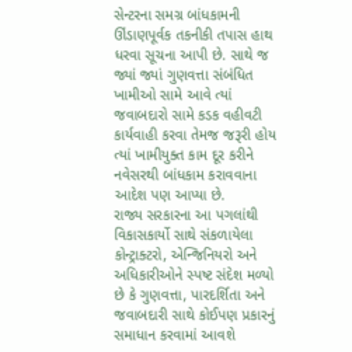સેન્ટરના સમગ્ર બાંધકામની ઊંડાણપૂર્વક તકનીકી તપાસ હાથ ધરવા સૂચના આપી છે. સાથે જ જ્યાં જ્યાં ગુણવત્તા સંબંધિત ખામીઓ સામે આવે ત્યાં જવાબદારો સામે કડક વહીવટી કાર્યવાહી કરવા તેમજ જરૂરી હોય ત્યાં ખામીયુક્ત કામ દૂર કરીને નવેસરથી બાંધકામ કરાવવાના આદેશ પણ આપ્યા છે.
રાજ્ય સરકારના આ પગલાંથી વિકાસકાર્યો સાથે સંકળાયેલા કોન્ટ્રાક્ટરો, એન્જિનિયરો અને અધિકારીઓને સ્પષ્ટ સંદેશ મળ્યો છે કે ગુણવત્તા, પારદર્શિતા અને જવાબદારી સાથે કોઈપણ પ્રકારનું સમાધાન કરવામાં આવશે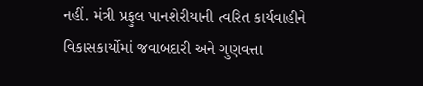નહીં. મંત્રી પ્રફુલ પાનશેરીયાની ત્વરિત કાર્યવાહીને વિકાસકાર્યોમાં જવાબદારી અને ગુણવત્તા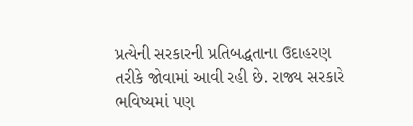પ્રત્યેની સરકારની પ્રતિબદ્ધતાના ઉદાહરણ તરીકે જોવામાં આવી રહી છે. રાજ્ય સરકારે ભવિષ્યમાં પણ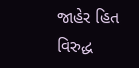જાહેર હિત વિરુદ્ધ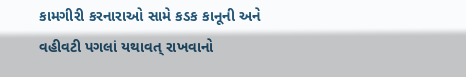કામગીરી કરનારાઓ સામે કડક કાનૂની અને વહીવટી પગલાં યથાવત્ રાખવાનો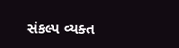સંકલ્પ વ્યક્ત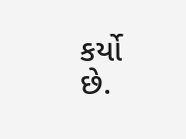કર્યો છે.